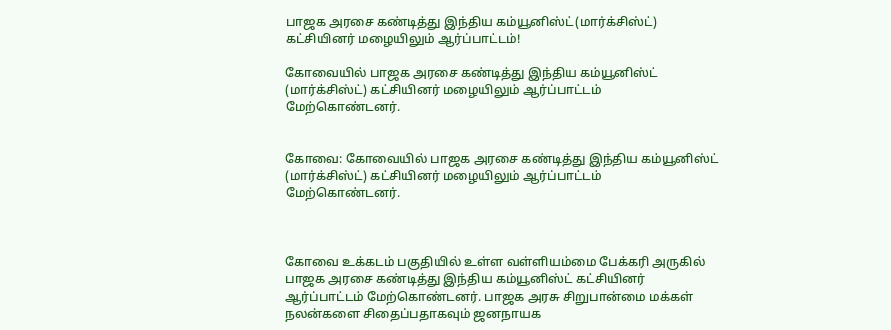பாஜக அரசை கண்டித்து இந்திய கம்யூனிஸ்ட்(மார்க்சிஸ்ட்) கட்சியினர் மழையிலும் ஆர்ப்பாட்டம்!

கோவையில் பாஜக அரசை கண்டித்து இந்திய கம்யூனிஸ்ட் (மார்க்சிஸ்ட்) கட்சியினர் மழையிலும் ஆர்ப்பாட்டம் மேற்கொண்டனர்.


கோவை: கோவையில் பாஜக அரசை கண்டித்து இந்திய கம்யூனிஸ்ட் (மார்க்சிஸ்ட்) கட்சியினர் மழையிலும் ஆர்ப்பாட்டம் மேற்கொண்டனர்.



கோவை உக்கடம் பகுதியில் உள்ள வள்ளியம்மை பேக்கரி அருகில் பாஜக அரசை கண்டித்து இந்திய கம்யூனிஸ்ட் கட்சியினர் ஆர்ப்பாட்டம் மேற்கொண்டனர். பாஜக அரசு சிறுபான்மை மக்கள் நலன்களை சிதைப்பதாகவும் ஜனநாயக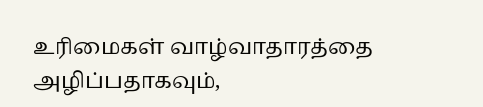உரிமைகள் வாழ்வாதாரத்தை அழிப்பதாகவும்,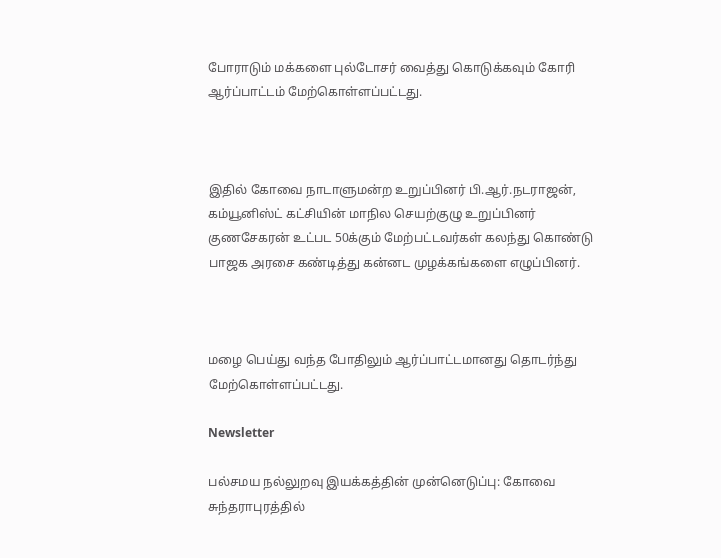போராடும் மக்களை புல்டோசர் வைத்து கொடுக்கவும் கோரி ஆர்ப்பாட்டம் மேற்கொள்ளப்பட்டது.



இதில் கோவை நாடாளுமன்ற உறுப்பினர் பி.ஆர்.நடராஜன், கம்யூனிஸ்ட் கட்சியின் மாநில செயற்குழு உறுப்பினர் குணசேகரன் உட்பட 50க்கும் மேற்பட்டவர்கள் கலந்து கொண்டு பாஜக அரசை கண்டித்து கன்னட முழக்கங்களை எழுப்பினர்.



மழை பெய்து வந்த போதிலும் ஆர்ப்பாட்டமானது தொடர்ந்து மேற்கொள்ளப்பட்டது.

Newsletter

பல்சமய நல்லுறவு இயக்கத்தின் முன்னெடுப்பு: கோவை சுந்தராபுரத்தில்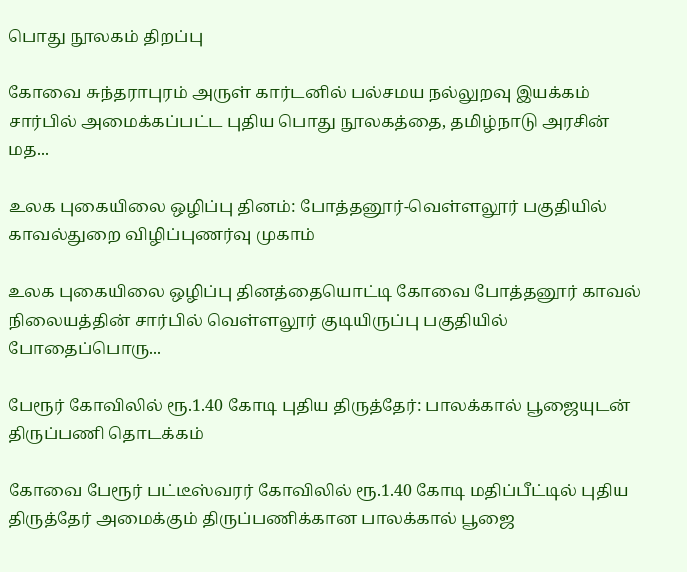பொது நூலகம் திறப்பு

கோவை சுந்தராபுரம் அருள் கார்டனில் பல்சமய நல்லுறவு இயக்கம் சார்பில் அமைக்கப்பட்ட புதிய பொது நூலகத்தை, தமிழ்நாடு அரசின் மத...

உலக புகையிலை ஒழிப்பு தினம்: போத்தனூர்-வெள்ளலூர் பகுதியில் காவல்துறை விழிப்புணர்வு முகாம்

உலக புகையிலை ஒழிப்பு தினத்தையொட்டி கோவை போத்தனூர் காவல் நிலையத்தின் சார்பில் வெள்ளலூர் குடியிருப்பு பகுதியில் போதைப்பொரு...

பேரூர் கோவிலில் ரூ.1.40 கோடி புதிய திருத்தேர்: பாலக்கால் பூஜையுடன் திருப்பணி தொடக்கம்

கோவை பேரூர் பட்டீஸ்வரர் கோவிலில் ரூ.1.40 கோடி மதிப்பீட்டில் புதிய திருத்தேர் அமைக்கும் திருப்பணிக்கான பாலக்கால் பூஜை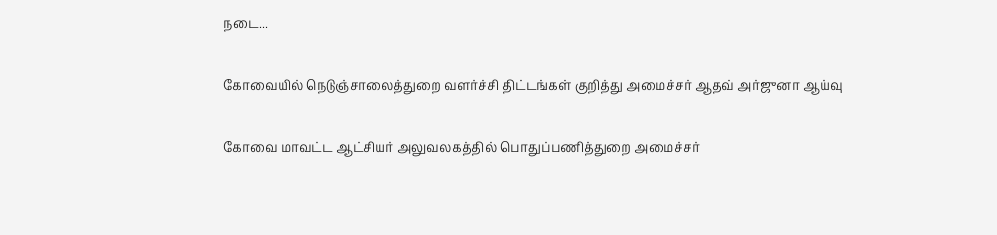நடை...

கோவையில் நெடுஞ்சாலைத்துறை வளர்ச்சி திட்டங்கள் குறித்து அமைச்சர் ஆதவ் அர்ஜுனா ஆய்வு

கோவை மாவட்ட ஆட்சியர் அலுவலகத்தில் பொதுப்பணித்துறை அமைச்சர்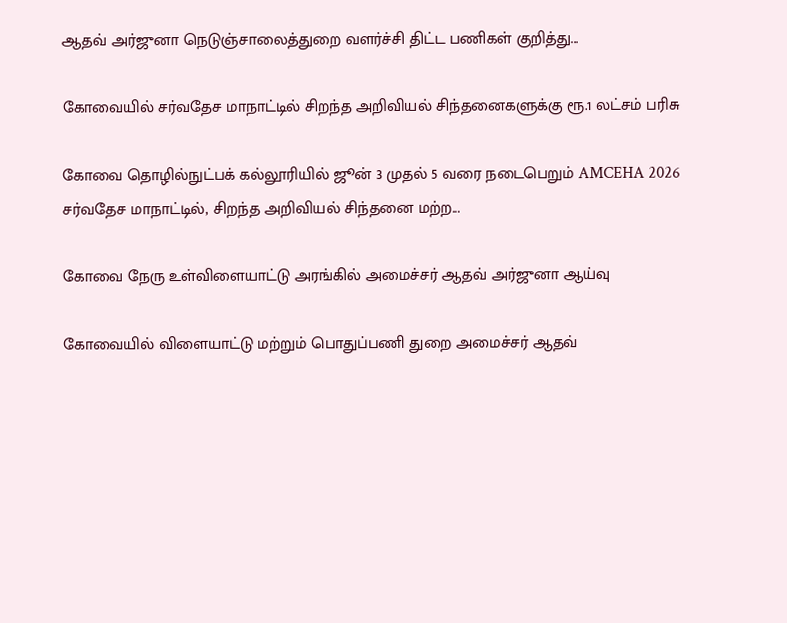ஆதவ் அர்ஜுனா நெடுஞ்சாலைத்துறை வளர்ச்சி திட்ட பணிகள் குறித்து...

கோவையில் சர்வதேச மாநாட்டில் சிறந்த அறிவியல் சிந்தனைகளுக்கு ரூ.1 லட்சம் பரிசு

கோவை தொழில்நுட்பக் கல்லூரியில் ஜூன் 3 முதல் 5 வரை நடைபெறும் AMCEHA 2026 சர்வதேச மாநாட்டில், சிறந்த அறிவியல் சிந்தனை மற்ற...

கோவை நேரு உள்விளையாட்டு அரங்கில் அமைச்சர் ஆதவ் அர்ஜுனா ஆய்வு

கோவையில் விளையாட்டு மற்றும் பொதுப்பணி துறை அமைச்சர் ஆதவ்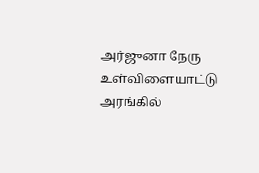அர்ஜுனா நேரு உள்விளையாட்டு அரங்கில்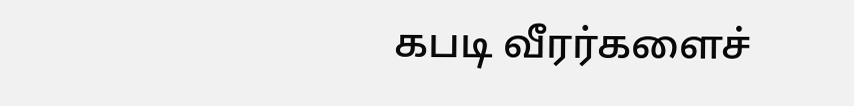கபடி வீரர்களைச்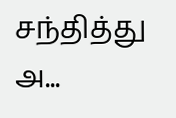சந்தித்து அ...